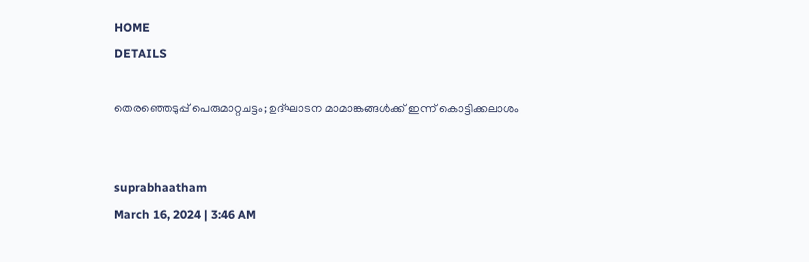HOME
DETAILS

തെരഞ്ഞെടുപ്പ് പെരുമാറ്റചട്ടം; ഉദ്ഘാടന മാമാങ്കങ്ങള്‍ക്ക് ഇന്ന് കൊട്ടിക്കലാശം


suprabhaatham
March 16, 2024 | 3:46 AM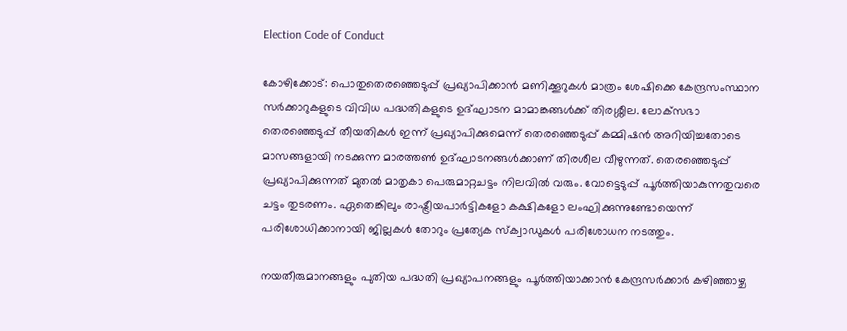Election Code of Conduct

കോഴിക്കോട്: പൊതുതെരഞ്ഞെടുപ്പ് പ്രഖ്യാപിക്കാന്‍ മണിക്കൂറുകള്‍ മാത്രം ശേഷിക്കെ കേന്ദ്രസംസ്ഥാന സര്‍ക്കാറുകളുടെ വിവിധ പദ്ധതികളുടെ ഉദ്ഘാടന മാമാങ്കങ്ങള്‍ക്ക് തിരശ്ശീല. ലോക്‌സഭാ തെരഞ്ഞെടുപ്പ് തീയതികള്‍ ഇന്ന് പ്രഖ്യാപിക്കുമെന്ന് തെരഞ്ഞെടുപ്പ് കമ്മിഷന്‍ അറിയിച്ചതോടെ മാസങ്ങളായി നടക്കുന്ന മാരത്തണ്‍ ഉദ്ഘാടനങ്ങള്‍ക്കാണ് തിരശീല വീഴുന്നത്. തെരഞ്ഞെടുപ്പ് പ്രഖ്യാപിക്കുന്നത് മുതല്‍ മാതൃകാ പെരുമാറ്റചട്ടം നിലവില്‍ വരും. വോട്ടെടുപ്പ് പൂര്‍ത്തിയാകുന്നതുവരെ ചട്ടം തുടരണം. ഏതെങ്കിലും രാഷ്ട്രീയപാര്‍ട്ടികളോ കക്ഷികളോ ലംഘിക്കുന്നുണ്ടോയെന്ന് പരിശോധിക്കാനായി ജില്ലകള്‍ തോറും പ്രത്യേക സ്‌ക്വാഡുകള്‍ പരിശോധന നടത്തും.

നയതീരുമാനങ്ങളും പുതിയ പദ്ധതി പ്രഖ്യാപനങ്ങളും പൂര്‍ത്തിയാക്കാന്‍ കേന്ദ്രസര്‍ക്കാര്‍ കഴിഞ്ഞാഴ്ച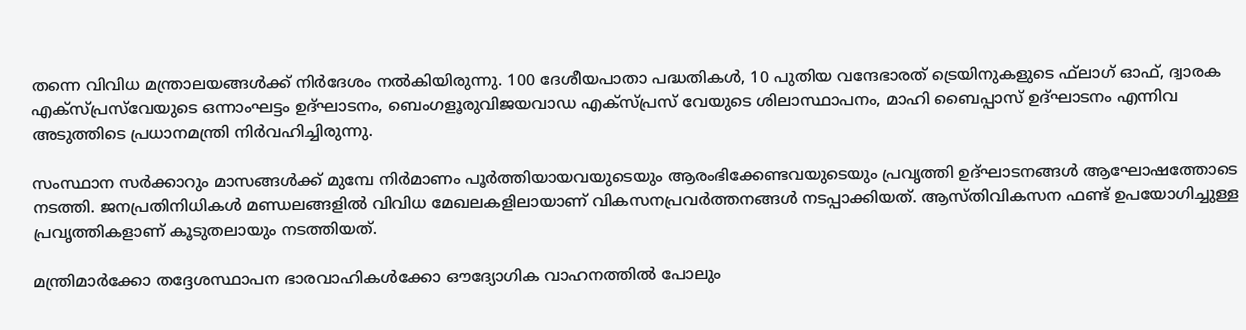തന്നെ വിവിധ മന്ത്രാലയങ്ങള്‍ക്ക് നിര്‍ദേശം നല്‍കിയിരുന്നു. 100 ദേശീയപാതാ പദ്ധതികള്‍, 10 പുതിയ വന്ദേഭാരത് ട്രെയിനുകളുടെ ഫ്‌ലാഗ് ഓഫ്, ദ്വാരക എക്‌സ്പ്രസ്‌വേയുടെ ഒന്നാംഘട്ടം ഉദ്ഘാടനം, ബെംഗളൂരുവിജയവാഡ എക്‌സ്പ്രസ് വേയുടെ ശിലാസ്ഥാപനം, മാഹി ബൈപ്പാസ് ഉദ്ഘാടനം എന്നിവ അടുത്തിടെ പ്രധാനമന്ത്രി നിര്‍വഹിച്ചിരുന്നു.

സംസ്ഥാന സര്‍ക്കാറും മാസങ്ങള്‍ക്ക് മുമ്പേ നിര്‍മാണം പൂര്‍ത്തിയായവയുടെയും ആരംഭിക്കേണ്ടവയുടെയും പ്രവൃത്തി ഉദ്ഘാടനങ്ങള്‍ ആഘോഷത്തോടെ നടത്തി. ജനപ്രതിനിധികള്‍ മണ്ഡലങ്ങളില്‍ വിവിധ മേഖലകളിലായാണ് വികസനപ്രവര്‍ത്തനങ്ങള്‍ നടപ്പാക്കിയത്. ആസ്തിവികസന ഫണ്ട് ഉപയോഗിച്ചുള്ള പ്രവൃത്തികളാണ് കൂടുതലായും നടത്തിയത്.

മന്ത്രിമാര്‍ക്കോ തദ്ദേശസ്ഥാപന ഭാരവാഹികള്‍ക്കോ ഔദ്യോഗിക വാഹനത്തില്‍ പോലും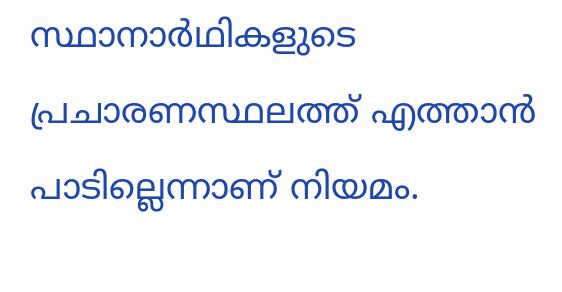സ്ഥാനാര്‍ഥികളുടെ പ്രചാരണസ്ഥലത്ത് എത്താന്‍ പാടില്ലെന്നാണ് നിയമം.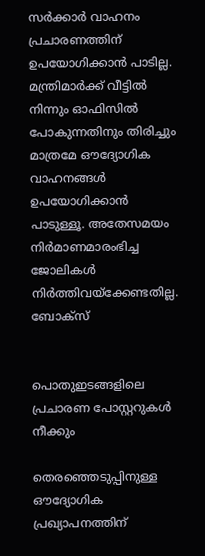സര്‍ക്കാര്‍ വാഹനം പ്രചാരണത്തിന് ഉപയോഗിക്കാന്‍ പാടില്ല. മന്ത്രിമാര്‍ക്ക് വീട്ടില്‍ നിന്നും ഓഫിസില്‍ പോകുന്നതിനും തിരിച്ചും മാത്രമേ ഔദ്യോഗിക വാഹനങ്ങള്‍ ഉപയോഗിക്കാന്‍ പാടുള്ളൂ. അതേസമയം നിര്‍മാണമാരംഭിച്ച ജോലികള്‍ നിര്‍ത്തിവയ്‌ക്കേണ്ടതില്ല.
ബോക്‌സ്


പൊതുഇടങ്ങളിലെ പ്രചാരണ പോസ്റ്ററുകള്‍ നീക്കും

തെരഞ്ഞെടുപ്പിനുള്ള ഔദ്യോഗിക പ്രഖ്യാപനത്തിന്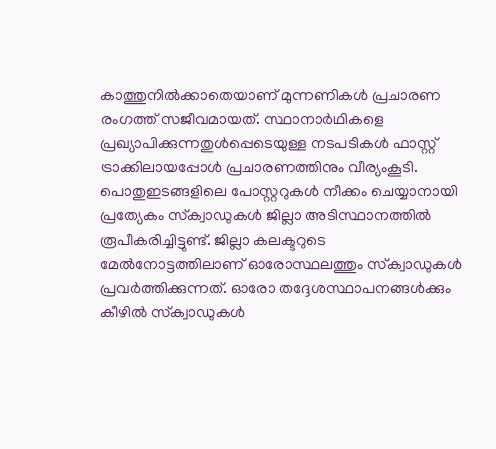കാത്തുനില്‍ക്കാതെയാണ് മുന്നണികള്‍ പ്രചാരണ രംഗത്ത് സജീവമായത്. സ്ഥാനാര്‍ഥികളെ പ്രഖ്യാപിക്കുന്നതുള്‍പ്പെടെയുള്ള നടപടികള്‍ ഫാസ്റ്റ് ട്രാക്കിലായപ്പോള്‍ പ്രചാരണത്തിനും വീര്യംകൂടി.
പൊതുഇടങ്ങളിലെ പോസ്റ്ററുകള്‍ നീക്കം ചെയ്യാനായി പ്രത്യേകം സ്‌ക്വാഡുകള്‍ ജില്ലാ അടിസ്ഥാനത്തില്‍ രൂപീകരിച്ചിട്ടുണ്ട്. ജില്ലാ കലക്ടറുടെ മേല്‍നോട്ടത്തിലാണ് ഓരോസ്ഥലത്തും സ്‌ക്വാഡുകള്‍ പ്രവര്‍ത്തിക്കുന്നത്. ഓരോ തദ്ദേശസ്ഥാപനങ്ങള്‍ക്കും കീഴില്‍ സ്‌ക്വാഡുകള്‍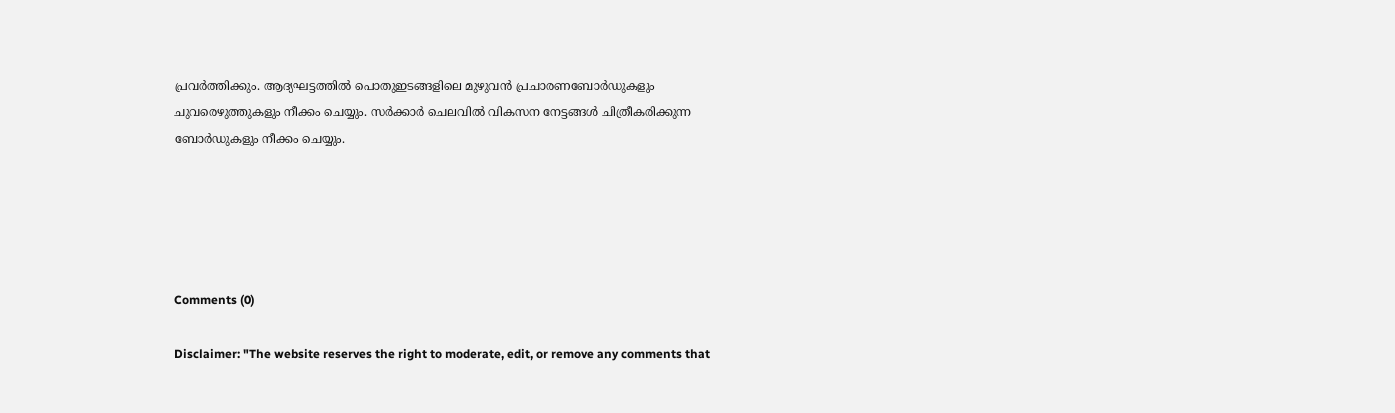പ്രവര്‍ത്തിക്കും. ആദ്യഘട്ടത്തില്‍ പൊതുഇടങ്ങളിലെ മുഴുവന്‍ പ്രചാരണബോര്‍ഡുകളും ചുവരെഴുത്തുകളും നീക്കം ചെയ്യും. സര്‍ക്കാര്‍ ചെലവില്‍ വികസന നേട്ടങ്ങള്‍ ചിത്രീകരിക്കുന്ന ബോര്‍ഡുകളും നീക്കം ചെയ്യും.





Comments (0)

Disclaimer: "The website reserves the right to moderate, edit, or remove any comments that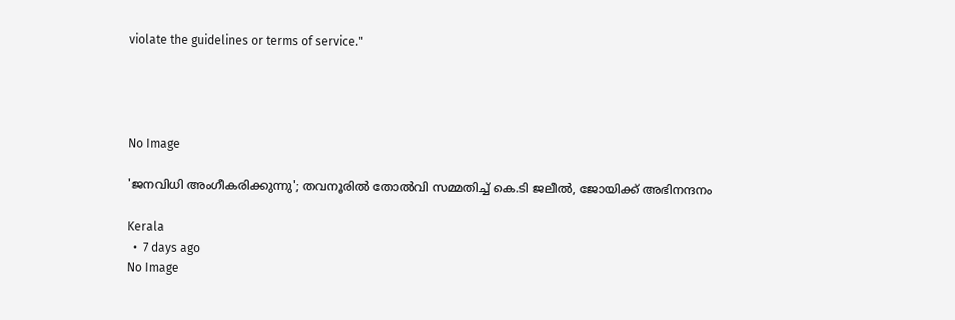violate the guidelines or terms of service."




No Image

'ജനവിധി അംഗീകരിക്കുന്നു'; തവനൂരില്‍ തോല്‍വി സമ്മതിച്ച് കെ.ടി ജലീല്‍, ജോയിക്ക് അഭിനന്ദനം

Kerala
  •  7 days ago
No Image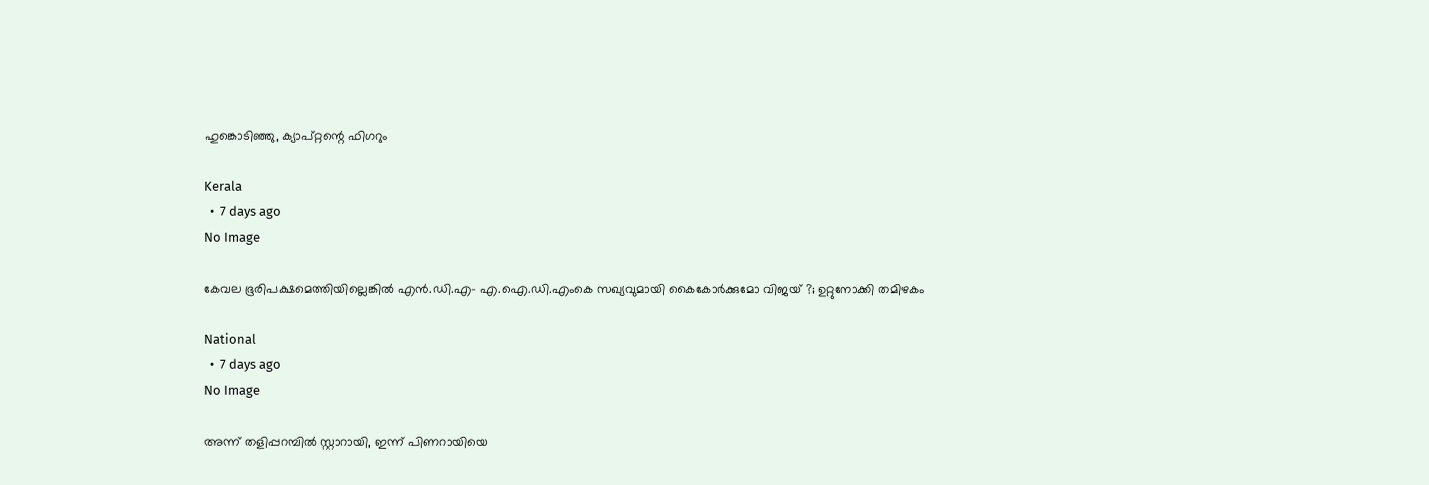ഹുങ്കൊടിഞ്ഞു, ക്യാപ്റ്റന്റെ ഫിഗറും

Kerala
  •  7 days ago
No Image

കേവല ഭൂരിപക്ഷമെത്തിയില്ലെങ്കില്‍ എന്‍.ഡി.എ- എ.ഐ.ഡി.എംകെ സഖ്യവുമായി കൈകോര്‍ക്കുമോ വിജയ് ?; ഉറ്റുനോക്കി തമിഴകം

National
  •  7 days ago
No Image

അന്ന് തളിപ്പറമ്പില്‍ സ്റ്റാറായി, ഇന്ന് പിണറായിയെ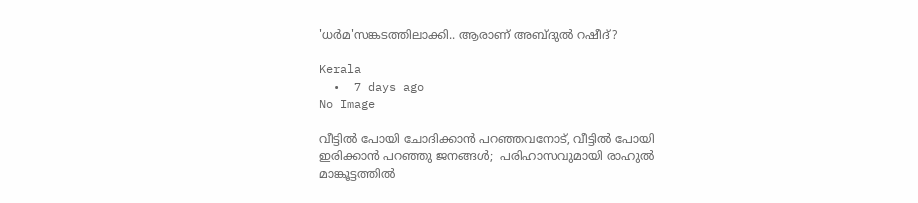'ധര്‍മ'സങ്കടത്തിലാക്കി.. ആരാണ് അബ്ദുല്‍ റഷീദ്?

Kerala
  •  7 days ago
No Image

വീട്ടില്‍ പോയി ചോദിക്കാന്‍ പറഞ്ഞവനോട്, വീട്ടില്‍ പോയി ഇരിക്കാന്‍ പറഞ്ഞു ജനങ്ങള്‍;  പരിഹാസവുമായി രാഹുല്‍ മാങ്കൂട്ടത്തില്‍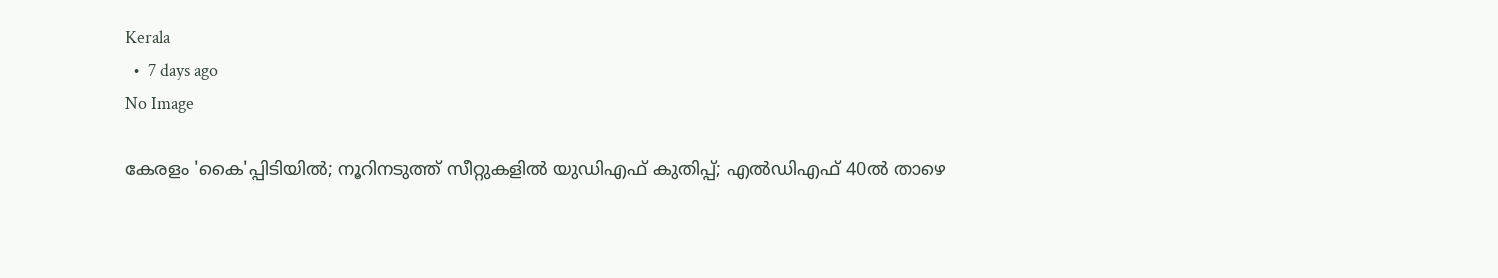Kerala
  •  7 days ago
No Image

കേരളം 'കൈ'പ്പിടിയില്‍; നൂറിനടുത്ത് സീറ്റുകളില്‍ യുഡിഎഫ് കുതിപ്പ്; എല്‍ഡിഎഫ് 40ല്‍ താഴെ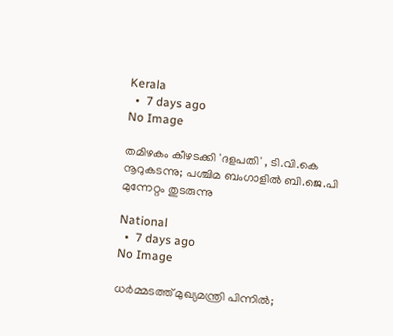Kerala
  •  7 days ago
No Image

തമിഴകം കീഴടക്കി 'ദളപതി' , ടി.വി.കെ നൂറുകടന്നു; പശ്ചിമ ബംഗാളില്‍ ബി.ജെ.പി മുന്നേറ്റം തുടരുന്നു

National
  •  7 days ago
No Image

ധര്‍മ്മടത്ത് മുഖ്യമന്ത്രി പിന്നില്‍;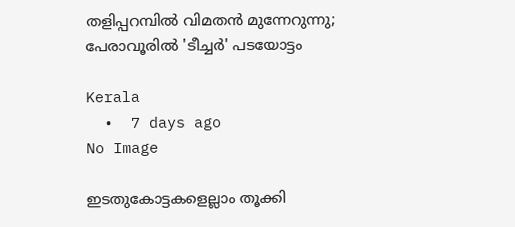തളിപ്പറമ്പില്‍ വിമതന്‍ മുന്നേറുന്നു; പേരാവൂരില്‍ 'ടീച്ചര്‍' പടയോട്ടം

Kerala
  •  7 days ago
No Image

ഇടതുകോട്ടകളെല്ലാം തൂക്കി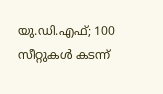യു.ഡി.എഫ്; 100 സീറ്റുകള്‍ കടന്ന്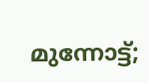മുന്നോട്ട്;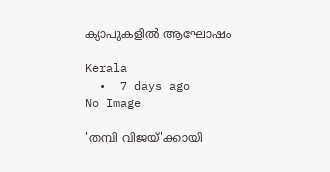ക്യാപുകളില്‍ ആഘോഷം

Kerala
  •  7 days ago
No Image

'തമ്പി വിജയ്'ക്കായി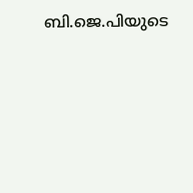ബി.ജെ.പിയുടെ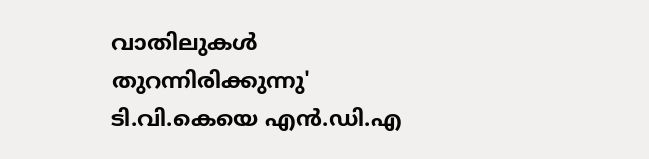വാതിലുകള്‍ തുറന്നിരിക്കുന്നു' ടി.വി.കെയെ എന്‍.ഡി.എ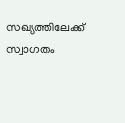സഖ്യത്തിലേക്ക് സ്വാഗതം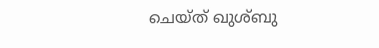ചെയ്ത് ഖുശ്ബു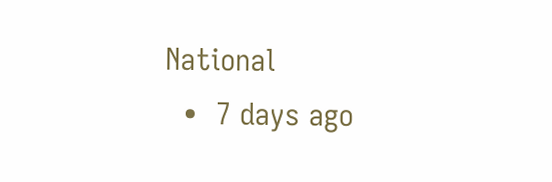National
  •  7 days ago